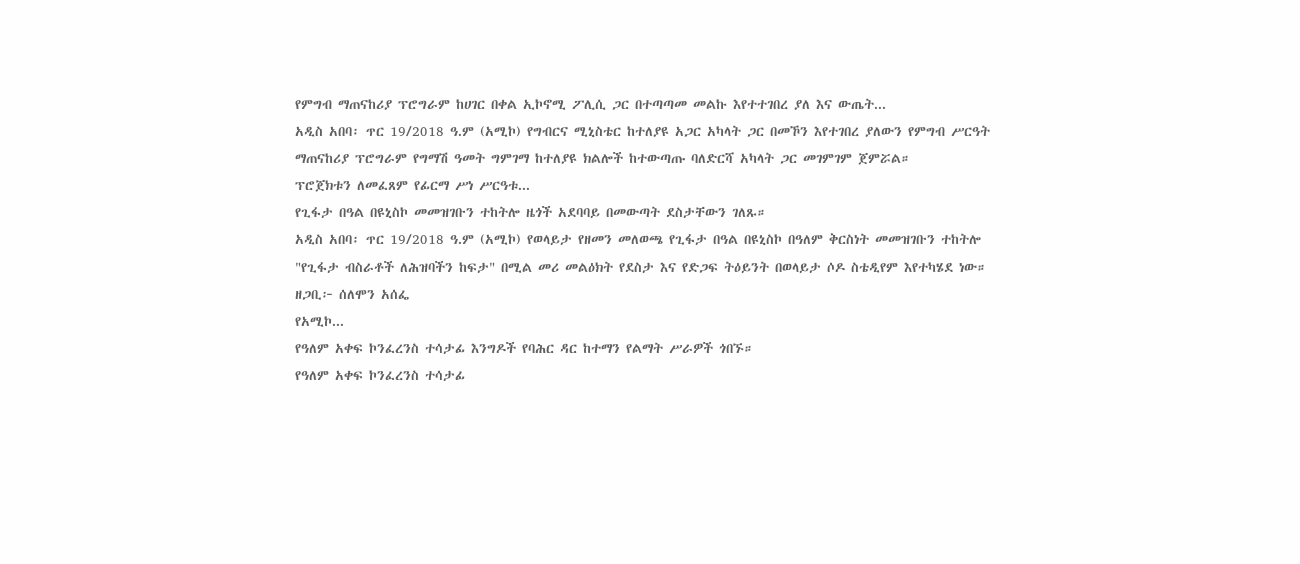የምግብ ማጠናከሪያ ፕሮግራም ከሀገር በቀል ኢኮኖሚ ፖሊሲ ጋር በተጣጣመ መልኩ እየተተገበረ ያለ እና ውጤት...
አዲስ አበባ፡ ጥር 19/2018 ዓ.ም (አሚኮ) የግብርና ሚኒስቴር ከተለያዩ አጋር አካላት ጋር በመኾን እየተገበረ ያለውን የምግብ ሥርዓት ማጠናከሪያ ፕሮግራም የግማሽ ዓመት ግምገማ ከተለያዩ ክልሎች ከተውጣጡ ባለድርሻ አካላት ጋር መገምገም ጀምሯል።
ፕሮጀክቱን ለመፈጸም የፊርማ ሥነ ሥርዓቱ...
የጊፋታ በዓል በዩኒስኮ መመዝገቡን ተከትሎ ዜጎች አደባባይ በመውጣት ደስታቸውን ገለጹ።
አዲስ አበባ፡ ጥር 19/2018 ዓ.ም (አሚኮ) የወላይታ የዘመን መለወጫ የጊፋታ በዓል በዩኒስኮ በዓለም ቅርስነት መመዝገቡን ተከትሎ "የጊፋታ ብስራቶች ለሕዝባችን ከፍታ" በሚል መሪ መልዕክት የደስታ እና የድጋፍ ትዕይንት በወላይታ ሶዶ ስቴዲየም እየተካሄደ ነው።
ዘጋቢ፦ ሰለሞን አሰፌ
የአሚኮ...
የዓለም አቀፍ ኮንፈረንስ ተሳታፊ እንግዶች የባሕር ዳር ከተማን የልማት ሥራዎች ጎበኙ።
የዓለም አቀፍ ኮንፈረንስ ተሳታፊ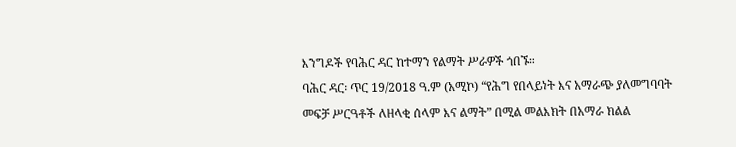እንግዶች የባሕር ዳር ከተማን የልማት ሥራዎች ጎበኙ።
ባሕር ዳር፡ ጥር 19/2018 ዓ.ም (አሚኮ) “የሕግ የበላይነት እና አማራጭ ያለመግባባት መፍቻ ሥርዓቶች ለዘላቂ ሰላም እና ልማት” በሚል መልእክት በአማራ ክልል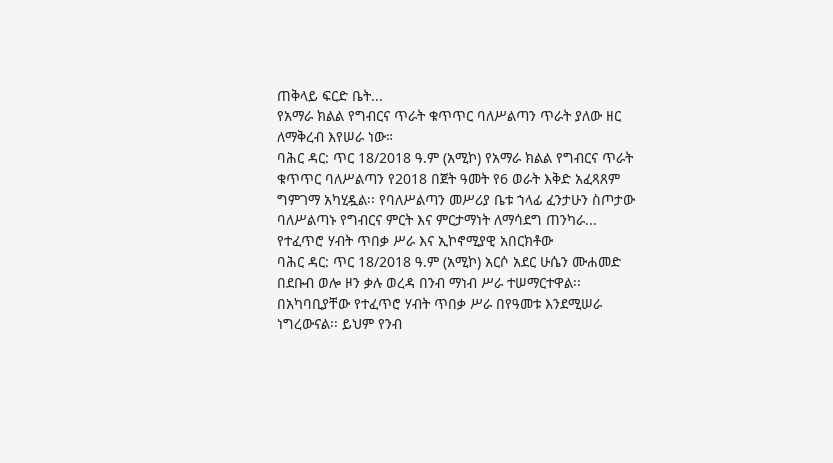ጠቅላይ ፍርድ ቤት...
የአማራ ክልል የግብርና ጥራት ቁጥጥር ባለሥልጣን ጥራት ያለው ዘር ለማቅረብ እየሠራ ነው።
ባሕር ዳር: ጥር 18/2018 ዓ.ም (አሚኮ) የአማራ ክልል የግብርና ጥራት ቁጥጥር ባለሥልጣን የ2018 በጀት ዓመት የ6 ወራት እቅድ አፈጻጸም ግምገማ አካሂዷል፡፡ የባለሥልጣን መሥሪያ ቤቱ ኀላፊ ፈንታሁን ስጦታው ባለሥልጣኑ የግብርና ምርት እና ምርታማነት ለማሳደግ ጠንካራ...
የተፈጥሮ ሃብት ጥበቃ ሥራ እና ኢኮኖሚያዊ አበርክቶው
ባሕር ዳር: ጥር 18/2018 ዓ.ም (አሚኮ) አርሶ አደር ሁሴን ሙሐመድ በደቡብ ወሎ ዞን ቃሉ ወረዳ በንብ ማነብ ሥራ ተሠማርተዋል፡፡ በአካባቢያቸው የተፈጥሮ ሃብት ጥበቃ ሥራ በየዓመቱ እንደሚሠራ ነግረውናል፡፡ ይህም የንብ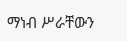ማነብ ሥራቸውን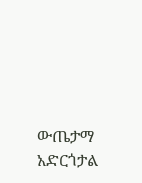ውጤታማ አድርጎታል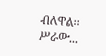ብለዋል፡፡
ሥራው...